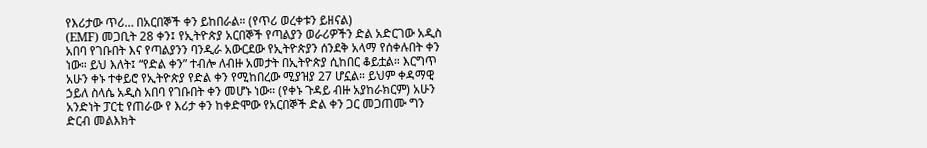የእሪታው ጥሪ… በአርበኞች ቀን ይከበራል። (የጥሪ ወረቀቱን ይዘናል)
(EMF) መጋቢት 28 ቀን፤ የኢትዮጵያ አርበኞች የጣልያን ወራሪዎችን ድል አድርገው አዲስ አበባ የገቡበት እና የጣልያንን ባንዲራ አውርደው የኢትዮጵያን ሰንደቅ አላማ የሰቀሉበት ቀን ነው። ይህ እለት፤ “የድል ቀን” ተብሎ ለብዙ አመታት በኢትዮጵያ ሲከበር ቆይቷል። እርግጥ አሁን ቀኑ ተቀይሮ የኢትዮጵያ የድል ቀን የሚከበረው ሚያዝያ 27 ሆኗል። ይህም ቀዳማዊ ኃይለ ስላሴ አዲስ አበባ የገቡበት ቀን መሆኑ ነው። (የቀኑ ጉዳይ ብዙ አያከራክርም) አሁን አንድነት ፓርቲ የጠራው የ እሪታ ቀን ከቀድሞው የአርበኞች ድል ቀን ጋር መጋጠሙ ግን ድርብ መልእክት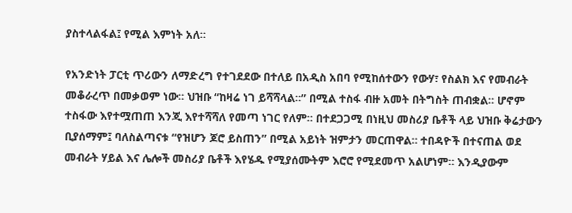ያስተላልፋል፤ የሚል እምነት አለ።

የአንድነት ፓርቲ ጥሪውን ለማድረግ የተገደደው በተለይ በአዲስ አበባ የሚከሰተውን የውሃ፣ የስልክ እና የመብራት መቆራረጥ በመቃወም ነው። ህዝቡ “ከዛሬ ነገ ይሻሻላል።” በሚል ተስፋ ብዙ አመት በትግስት ጠብቋል። ሆኖም ተስፋው እየተሟጠጠ እንጂ እየተሻሻለ የመጣ ነገር የለም። በተደጋጋሚ በነዚህ መስሪያ ቤቶች ላይ ህዝቡ ቅሬታውን ቢያሰማም፤ ባለስልጣናቱ “የዝሆን ጆሮ ይስጠን” በሚል አይነት ዝምታን መርጠዋል። ተበዳዮች በተናጠል ወደ መብራት ሃይል እና ሌሎች መስሪያ ቤቶች እየሄዱ የሚያሰሙትም እሮሮ የሚደመጥ አልሆነም። እንዲያውም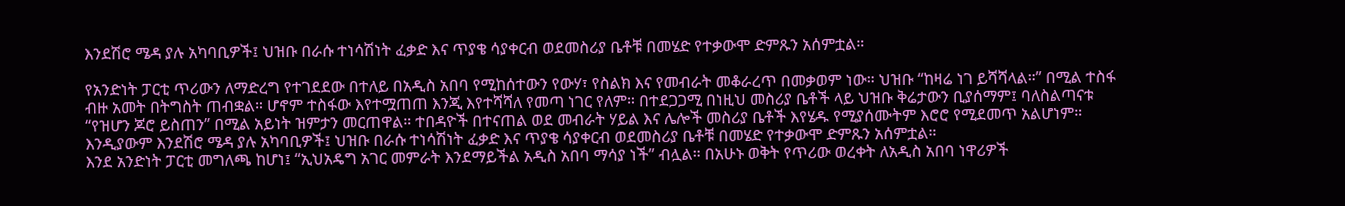እንደሽሮ ሜዳ ያሉ አካባቢዎች፤ ህዝቡ በራሱ ተነሳሽነት ፈቃድ እና ጥያቄ ሳያቀርብ ወደመስሪያ ቤቶቹ በመሄድ የተቃውሞ ድምጹን አሰምቷል።

የአንድነት ፓርቲ ጥሪውን ለማድረግ የተገደደው በተለይ በአዲስ አበባ የሚከሰተውን የውሃ፣ የስልክ እና የመብራት መቆራረጥ በመቃወም ነው። ህዝቡ “ከዛሬ ነገ ይሻሻላል።” በሚል ተስፋ ብዙ አመት በትግስት ጠብቋል። ሆኖም ተስፋው እየተሟጠጠ እንጂ እየተሻሻለ የመጣ ነገር የለም። በተደጋጋሚ በነዚህ መስሪያ ቤቶች ላይ ህዝቡ ቅሬታውን ቢያሰማም፤ ባለስልጣናቱ “የዝሆን ጆሮ ይስጠን” በሚል አይነት ዝምታን መርጠዋል። ተበዳዮች በተናጠል ወደ መብራት ሃይል እና ሌሎች መስሪያ ቤቶች እየሄዱ የሚያሰሙትም እሮሮ የሚደመጥ አልሆነም። እንዲያውም እንደሽሮ ሜዳ ያሉ አካባቢዎች፤ ህዝቡ በራሱ ተነሳሽነት ፈቃድ እና ጥያቄ ሳያቀርብ ወደመስሪያ ቤቶቹ በመሄድ የተቃውሞ ድምጹን አሰምቷል።
እንደ አንድነት ፓርቲ መግለጫ ከሆነ፤ “ኢህአዴግ አገር መምራት እንደማይችል አዲስ አበባ ማሳያ ነች” ብሏል። በአሁኑ ወቅት የጥሪው ወረቀት ለአዲስ አበባ ነዋሪዎች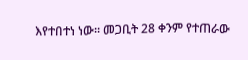እየተበተነ ነው። መጋቢት 28 ቀንም የተጠራው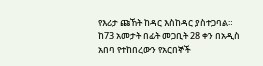የእሪታ ጩኸት ከዳር እስከዳር ያስተጋባል። ከ73 አመታት በፊት መጋቢት 28 ቀን በአዲስ አበባ የተከበረውን የአርበኞች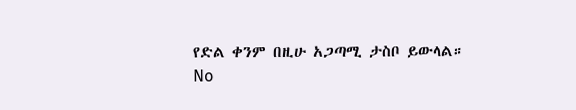የድል ቀንም በዚሁ አጋጣሚ ታስቦ ይውላል።
No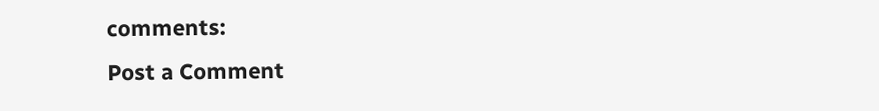comments:
Post a Comment